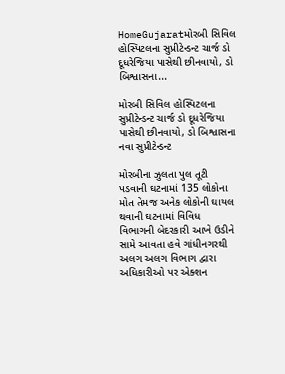HomeGujaratમોરબી સિવિલ હોસ્પિટલના સુપ્રીટેન્ડન્ટ ચાર્જ ડો દૂધરેજિયા પાસેથી છીનવાયો, ડો બિશ્વાસના...

મોરબી સિવિલ હોસ્પિટલના સુપ્રીટેન્ડન્ટ ચાર્જ ડો દૂધરેજિયા પાસેથી છીનવાયો, ડો બિશ્વાસના નવા સુપ્રીટેન્ડન્ટ

મોરબીના ઝુલતા પુલ તૂટી પડવાની ઘટનામાં 135 લોકોના મોત તેમજ અનેક લોકોની ઘાયલ થવાની ઘટનામાં વિવિધ વિભાગની બેદરકારી આખે ઉડીને સામે આવતા હવે ગાંધીનગરથી અલગ અલગ વિભાગ દ્વારા અધિકારીઓ પર એક્શન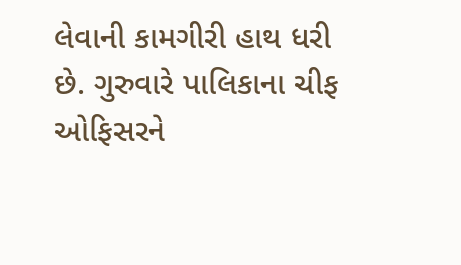લેવાની કામગીરી હાથ ધરી છે. ગુરુવારે પાલિકાના ચીફ ઓફિસરને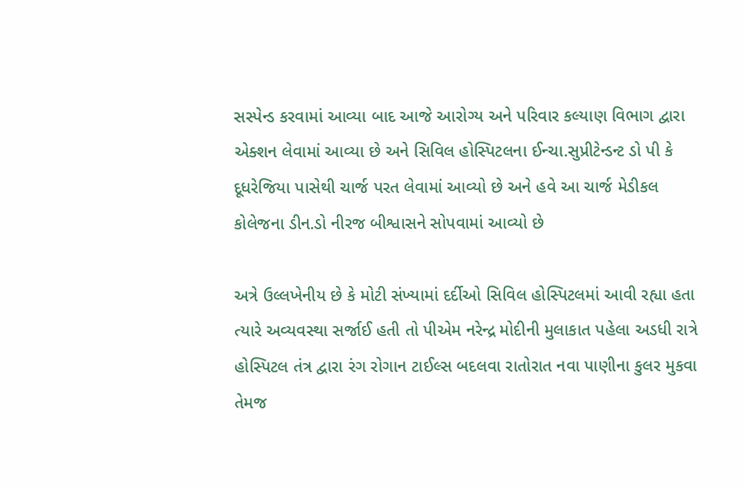સસ્પેન્ડ કરવામાં આવ્યા બાદ આજે આરોગ્ય અને પરિવાર કલ્યાણ વિભાગ દ્વારા એક્શન લેવામાં આવ્યા છે અને સિવિલ હોસ્પિટલના ઈન્ચા.સુપ્રીટેન્ડન્ટ ડો પી કે દૂધરેજિયા પાસેથી ચાર્જ પરત લેવામાં આવ્યો છે અને હવે આ ચાર્જ મેડીકલ કોલેજના ડીન.ડો નીરજ બીશ્વાસને સોપવામાં આવ્યો છે

અત્રે ઉલ્લખેનીય છે કે મોટી સંખ્યામાં દર્દીઓ સિવિલ હોસ્પિટલમાં આવી રહ્યા હતા ત્યારે અવ્યવસ્થા સર્જાઈ હતી તો પીએમ નરેન્દ્ર મોદીની મુલાકાત પહેલા અડધી રાત્રે હોસ્પિટલ તંત્ર દ્વારા રંગ રોગાન ટાઈલ્સ બદલવા રાતોરાત નવા પાણીના કુલર મુકવા તેમજ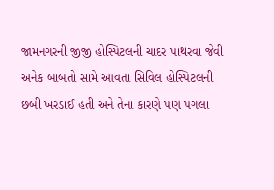જામનગરની જીજી હોસ્પિટલની ચાદર પાથરવા જેવી અનેક બાબતો સામે આવતા સિવિલ હોસ્પિટલની છબી ખરડાઈ હતી અને તેના કારણે પણ પગલા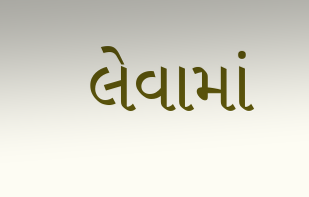લેવામાં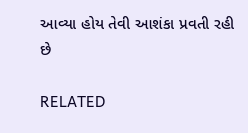આવ્યા હોય તેવી આશંકા પ્રવતી રહી છે

RELATED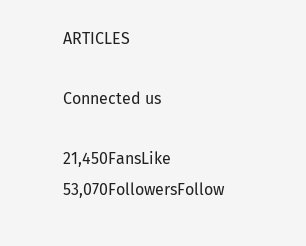ARTICLES

Connected us

21,450FansLike
53,070FollowersFollow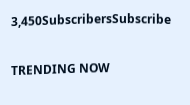3,450SubscribersSubscribe

TRENDING NOW